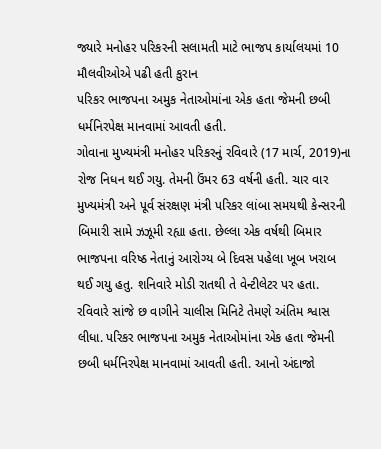જ્યારે મનોહર પરિકરની સલામતી માટે ભાજપ કાર્યાલયમાં 10 મૌલવીઓએ પઢી હતી કુરાન
પરિકર ભાજપના અમુક નેતાઓમાંના એક હતા જેમની છબી ધર્મનિરપેક્ષ માનવામાં આવતી હતી.
ગોવાના મુખ્યમંત્રી મનોહર પરિકરનું રવિવારે (17 માર્ચ, 2019)ના રોજ નિધન થઈ ગયુ. તેમની ઉંમર 63 વર્ષની હતી. ચાર વાર મુખ્યમંત્રી અને પૂર્વ સંરક્ષણ મંત્રી પરિકર લાંબા સમયથી કેન્સરની બિમારી સામે ઝઝૂમી રહ્યા હતા. છેલ્લા એક વર્ષથી બિમાર ભાજપના વરિષ્ઠ નેતાનું આરોગ્ય બે દિવસ પહેલા ખૂબ ખરાબ થઈ ગયુ હતુ. શનિવારે મોડી રાતથી તે વેન્ટીલેટર પર હતા. રવિવારે સાંજે છ વાગીને ચાલીસ મિનિટે તેમણે અંતિમ શ્વાસ લીધા. પરિકર ભાજપના અમુક નેતાઓમાંના એક હતા જેમની છબી ધર્મનિરપેક્ષ માનવામાં આવતી હતી. આનો અંદાજો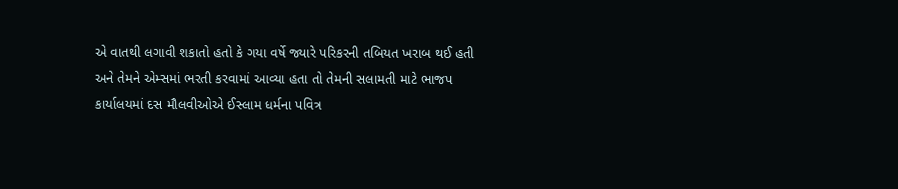એ વાતથી લગાવી શકાતો હતો કે ગયા વર્ષે જ્યારે પરિકરની તબિયત ખરાબ થઈ હતી અને તેમને એમ્સમાં ભરતી કરવામાં આવ્યા હતા તો તેમની સલામતી માટે ભાજપ કાર્યાલયમાં દસ મૌલવીઓએ ઈસ્લામ ધર્મના પવિત્ર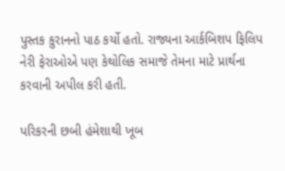પુસ્તક કુરાનનો પાઠ કર્યો હતો. રાજ્યના આર્કબિશપ ફિલિપ નેરી ફેરાઓએ પણ કેથોલિક સમાજે તેમના માટે પ્રાર્થના કરવાની અપીલ કરી હતી.

પરિકરની છબી હંમેશાથી ખૂબ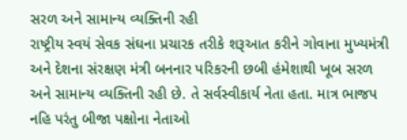સરળ અને સામાન્ય વ્યક્તિની રહી
રાષ્ટ્રીય સ્વયં સેવક સંઘના પ્રચારક તરીકે શરૂઆત કરીને ગોવાના મુખ્યમંત્રી અને દેશના સંરક્ષણ મંત્રી બનનાર પરિકરની છબી હંમેશાથી ખૂબ સરળ અને સામાન્ય વ્યક્તિની રહી છે. તે સર્વસ્વીકાર્ય નેતા હતા. માત્ર ભાજપ નહિ પરંતુ બીજા પક્ષોના નેતાઓ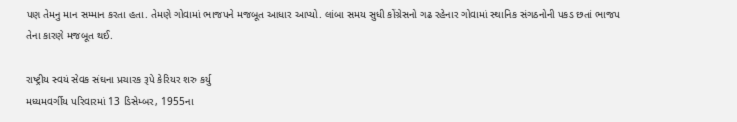પણ તેમનુ માન સમ્માન કરતા હતા. તેમણે ગોવામાં ભાજપને મજબૂત આધાર આપ્યો. લાંબા સમય સુધી કોંગ્રેસનો ગઢ રહેનાર ગોવામાં સ્થાનિક સંગઠનોની પકડ છતાં ભાજપ તેના કારણે મજબૂત થઈ.

રાષ્ટ્રીય સ્વયં સેવક સંઘના પ્રચારક રૂપે કેરિયર શરુ કર્યુ
મધ્યમવર્ગીય પરિવારમાં 13 ડિસેમ્બર, 1955ના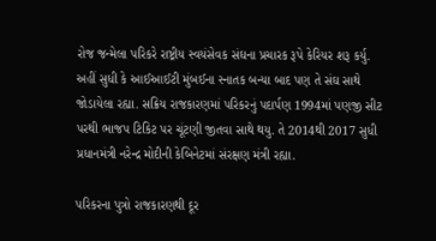રોજ જન્મેલા પરિકરે રાષ્ટ્રીય સ્વયંસેવક સંઘના પ્રચારક રૂપે કેરિયર શરૂ કર્યુ. અહીં સુધી કે આઈઆઈટી મુંબઈના સ્નાતક બન્યા બાદ પણ તે સંઘ સાથે જોડાયેલા રહ્યા. સક્રિય રાજકારણમાં પરિકરનું પદાર્પણ 1994માં પણજી સીટ પરથી ભાજપ ટિકિટ પર ચૂંટણી જીતવા સાથે થયુ. તે 2014થી 2017 સુધી પ્રધાનમંત્રી નરેન્દ્ર મોદીની કેબિનેટમાં સંરક્ષણ મંત્રી રહ્યા.

પરિકરના પુત્રો રાજકારણથી દૂર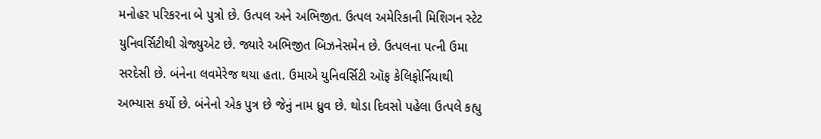મનોહર પરિકરના બે પુત્રો છે. ઉત્પલ અને અભિજીત. ઉત્પલ અમેરિકાની મિશિગન સ્ટેટ યુનિવર્સિટીથી ગ્રેજ્યુએટ છે. જ્યારે અભિજીત બિઝનેસમેન છે. ઉત્પલના પત્ની ઉમા સરદેસી છે. બંનેના લવમેરેજ થયા હતા. ઉમાએ યુનિવર્સિટી ઑફ કેલિફોર્નિયાથી અભ્યાસ કર્યો છે. બંનેનો એક પુત્ર છે જેનું નામ ધ્રુવ છે. થોડા દિવસો પહેલા ઉત્પલે કહ્યુ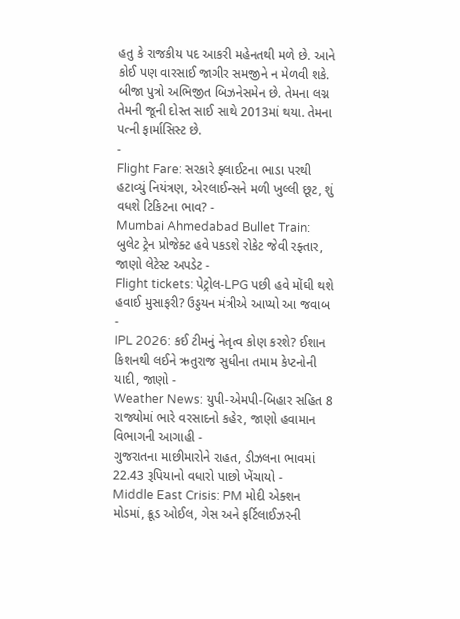હતુ કે રાજકીય પદ આકરી મહેનતથી મળે છે. આને કોઈ પણ વારસાઈ જાગીર સમજીને ન મેળવી શકે. બીજા પુત્રો અભિજીત બિઝનેસમેન છે. તેમના લગ્ન તેમની જૂની દોસ્ત સાઈ સાથે 2013માં થયા. તેમના પત્ની ફાર્માસિસ્ટ છે.
-
Flight Fare: સરકારે ફ્લાઈટના ભાડા પરથી હટાવ્યું નિયંત્રણ, એરલાઈન્સને મળી ખુલ્લી છૂટ, શું વધશે ટિકિટના ભાવ? -
Mumbai Ahmedabad Bullet Train: બુલેટ ટ્રેન પ્રોજેક્ટ હવે પકડશે રોકેટ જેવી રફ્તાર, જાણો લેટેસ્ટ અપડેટ -
Flight tickets: પેટ્રોલ-LPG પછી હવે મોંઘી થશે હવાઈ મુસાફરી? ઉડ્ડયન મંત્રીએ આપ્યો આ જવાબ -
IPL 2026: કઈ ટીમનું નેતૃત્વ કોણ કરશે? ઈશાન કિશનથી લઈને ઋતુરાજ સુધીના તમામ કેપ્ટનોની યાદી, જાણો -
Weather News: યુપી-એમપી-બિહાર સહિત 8 રાજ્યોમાં ભારે વરસાદનો કહેર, જાણો હવામાન વિભાગની આગાહી -
ગુજરાતના માછીમારોને રાહત, ડીઝલના ભાવમાં 22.43 રૂપિયાનો વધારો પાછો ખેંચાયો -
Middle East Crisis: PM મોદી એક્શન મોડમાં, ક્રૂડ ઓઈલ, ગેસ અને ફર્ટિલાઈઝરની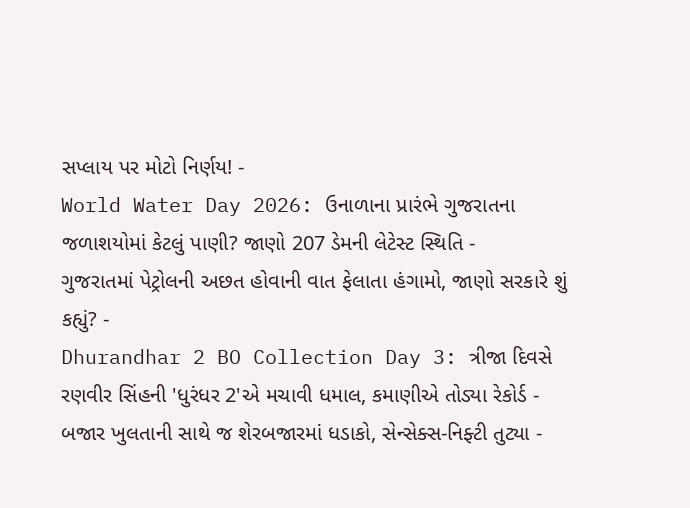સપ્લાય પર મોટો નિર્ણય! -
World Water Day 2026: ઉનાળાના પ્રારંભે ગુજરાતના જળાશયોમાં કેટલું પાણી? જાણો 207 ડેમની લેટેસ્ટ સ્થિતિ -
ગુજરાતમાં પેટ્રોલની અછત હોવાની વાત ફેલાતા હંગામો, જાણો સરકારે શું કહ્યું? -
Dhurandhar 2 BO Collection Day 3: ત્રીજા દિવસે રણવીર સિંહની 'ધુરંધર 2'એ મચાવી ધમાલ, કમાણીએ તોડ્યા રેકોર્ડ -
બજાર ખુલતાની સાથે જ શેરબજારમાં ધડાકો, સેન્સેક્સ-નિફ્ટી તુટ્યા -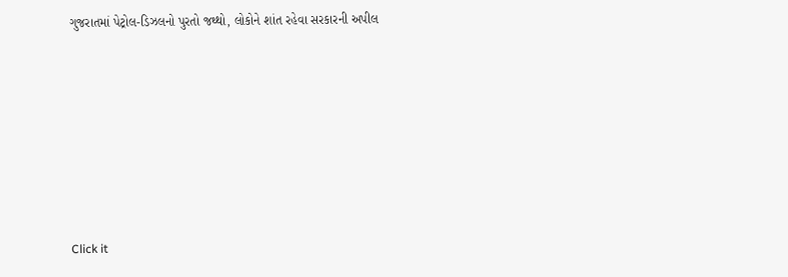ગુજરાતમાં પેટ્રોલ-ડિઝલનો પુરતો જથ્થો, લોકોને શાંત રહેવા સરકારની અપીલ








Click it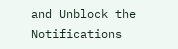and Unblock the Notifications